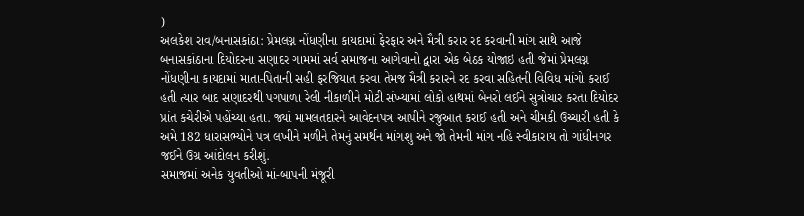)
અલકેશ રાવ/બનાસકાંઠા: પ્રેમલગ્ન નોંધણીના કાયદામાં ફેરફાર અને મૈત્રી કરાર રદ કરવાની માંગ સાથે આજે બનાસકાંઠાના દિયોદરના સણાદર ગામમાં સર્વ સમાજના આગેવાનો દ્વારા એક બેઠક યોજાઇ હતી જેમાં પ્રેમલગ્ન નોંધણીના કાયદામાં માતા-પિતાની સહી ફરજિયાત કરવા તેમજ મૈત્રી કરારને રદ કરવા સહિતની વિવિધ માંગો કરાઈ હતી ત્યાર બાદ સણાદરથી પગપાળા રેલી નીકાળીને મોટી સંખ્યામાં લોકો હાથમાં બેનરો લઈને સુત્રોચાર કરતા દિયોદર પ્રાંત કચેરીએ પહોંચ્યા હતા. જ્યાં મામલતદારને આવેદનપત્ર આપીને રજુઆત કરાઈ હતી અને ચીમકી ઉચ્ચારી હતી કે અમે 182 ધારાસભ્યોને પત્ર લખીને મળીને તેમનું સમર્થન માંગશુ અને જો તેમની માંગ નહિ સ્વીકારાય તો ગાંધીનગર જઈને ઉગ્ર આંદોલન કરીશું.
સમાજમાં અનેક યુવતીઓ માં-બાપની મંજૂરી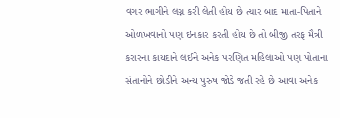વગર ભાગીને લગ્ન કરી લેતી હોય છે ત્યાર બાદ માતા-પિતાને ઓળખવાનો પણ ઇનકાર કરતી હોય છે તો બીજી તરફ મૈત્રી કરારના કાયદાને લઈને અનેક પરણિત મહિલાઓ પણ પોતાના સંતાનોને છોડીને અન્ય પુરુષ જોડે જતી રહે છે આવા અનેક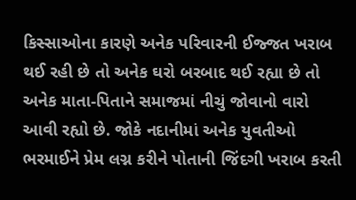કિસ્સાઓના કારણે અનેક પરિવારની ઈજ્જત ખરાબ થઈ રહી છે તો અનેક ઘરો બરબાદ થઈ રહ્યા છે તો અનેક માતા-પિતાને સમાજમાં નીચું જોવાનો વારો આવી રહ્યો છે. જોકે નદાનીમાં અનેક યુવતીઓ ભરમાઈને પ્રેમ લગ્ન કરીને પોતાની જિંદગી ખરાબ કરતી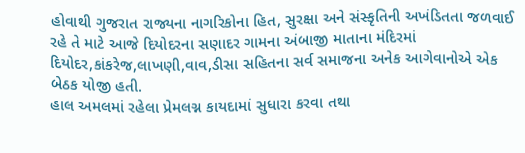હોવાથી ગુજરાત રાજ્યના નાગરિકોના હિત, સુરક્ષા અને સંસ્કૃતિની અખંડિતતા જળવાઈ રહે તે માટે આજે દિયોદરના સણાદર ગામના અંબાજી માતાના મંદિરમાં દિયોદર,કાંકરેજ,લાખણી,વાવ,ડીસા સહિતના સર્વ સમાજના અનેક આગેવાનોએ એક બેઠક યોજી હતી.
હાલ અમલમાં રહેલા પ્રેમલગ્ન કાયદામાં સુધારા કરવા તથા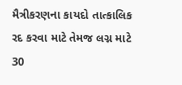મૈત્રીકરણના કાયદો તાત્કાલિક રદ કરવા માટે તેમજ લગ્ન માટે 30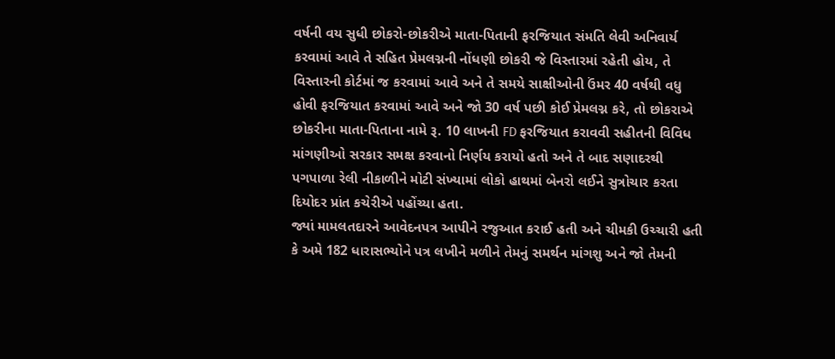વર્ષની વય સુધી છોકરો-છોકરીએ માતા-પિતાની ફરજિયાત સંમતિ લેવી અનિવાર્ય કરવામાં આવે તે સહિત પ્રેમલગ્નની નોંધણી છોકરી જે વિસ્તારમાં રહેતી હોય, તે વિસ્તારની કોર્ટમાં જ કરવામાં આવે અને તે સમયે સાક્ષીઓની ઉંમર 40 વર્ષથી વધુ હોવી ફરજિયાત કરવામાં આવે અને જો 30 વર્ષ પછી કોઈ પ્રેમલગ્ન કરે, તો છોકરાએ છોકરીના માતા-પિતાના નામે રૂ. 10 લાખની FD ફરજિયાત કરાવવી સહીતની વિવિધ માંગણીઓ સરકાર સમક્ષ કરવાનો નિર્ણય કરાયો હતો અને તે બાદ સણાદરથી પગપાળા રેલી નીકાળીને મોટી સંખ્યામાં લોકો હાથમાં બેનરો લઈને સુત્રોચાર કરતા દિયોદર પ્રાંત કચેરીએ પહોંચ્યા હતા.
જ્યાં મામલતદારને આવેદનપત્ર આપીને રજુઆત કરાઈ હતી અને ચીમકી ઉચ્ચારી હતી કે અમે 182 ધારાસભ્યોને પત્ર લખીને મળીને તેમનું સમર્થન માંગશુ અને જો તેમની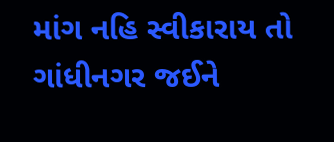માંગ નહિ સ્વીકારાય તો ગાંધીનગર જઈને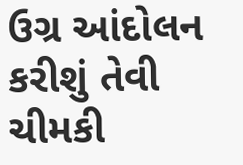ઉગ્ર આંદોલન કરીશું તેવી ચીમકી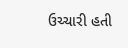ઉચ્ચારી હતી